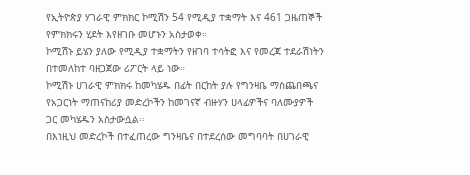የኢትዮጵያ ሃገራዊ ምክክር ኮሚሽን 54 የሚዲያ ተቋማት እና 461 ጋዜጠኞች የምክክሩን ሂደት እየዘገቡ መሆኑን አስታወቀ።
ኮሚሽኑ ይሄን ያለው የሚዲያ ተቋማትን የዘገባ ተሳትፎ እና የመረጃ ተደራሽነትን በተመለከተ ባዘጋጀው ሪፖርት ላይ ነው።
ኮሚሽኑ ሀገራዊ ምክክሩ ከመካሄዱ በፊት በርከት ያሉ የግንዛቤ ማስጨበጫና የአጋርነት ማጠናከሪያ መድረኮችን ከመገናኛ ብዙሃን ሀላፊዎችና ባለሙያዎች ጋር መካሄዱን አስታውሷል፡፡
በእነዚህ መድረኮች በተፈጠረው ግንዛቤና በተደረሰው መግባባት በሀገራዊ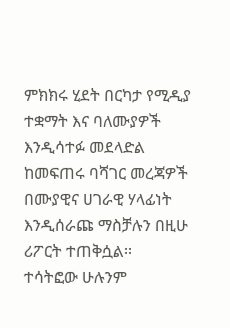ምክክሩ ሂደት በርካታ የሚዲያ ተቋማት እና ባለሙያዎች እንዲሳተፉ መደላድል ከመፍጠሩ ባሻገር መረጃዎች በሙያዊና ሀገራዊ ሃላፊነት እንዲሰራጩ ማስቻሉን በዚሁ ሪፖርት ተጠቅሷል፡፡
ተሳትፎው ሁሉንም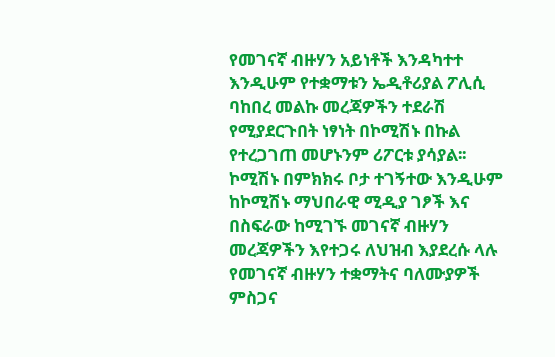የመገናኛ ብዙሃን አይነቶች እንዳካተተ እንዲሁም የተቋማቱን ኤዲቶሪያል ፖሊሲ ባከበረ መልኩ መረጃዎችን ተደራሽ የሚያደርጉበት ነፃነት በኮሚሽኑ በኩል የተረጋገጠ መሆኑንም ሪፖርቱ ያሳያል፡፡
ኮሚሽኑ በምክክሩ ቦታ ተገኝተው እንዲሁም ከኮሚሽኑ ማህበራዊ ሚዲያ ገፆች እና በስፍራው ከሚገኙ መገናኛ ብዙሃን መረጃዎችን እየተጋሩ ለህዝብ እያደረሱ ላሉ የመገናኛ ብዙሃን ተቋማትና ባለሙያዎች ምስጋና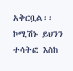አቅርቧል፡፡
ኮሚሽኑ ይህንን ተሳትፎ እስከ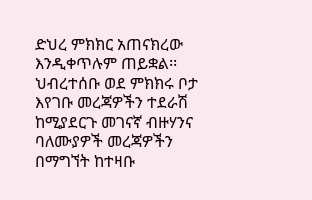ድህረ ምክክር አጠናክረው እንዲቀጥሉም ጠይቋል፡፡
ህብረተሰቡ ወደ ምክክሩ ቦታ እየገቡ መረጃዎችን ተደራሽ ከሚያደርጉ መገናኛ ብዙሃንና ባለሙያዎች መረጃዎችን በማግኘት ከተዛቡ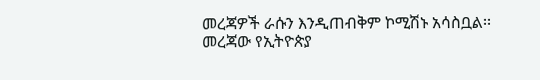መረጃዎች ራሱን እንዲጠብቅም ኮሚሽኑ አሳስቧል፡፡መረጃው የኢትዮጵያ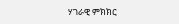ሃገራዊ ምክክር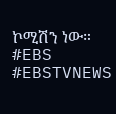ኮሚሽን ነው።
#EBS
#EBSTVNEWS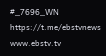#_7696_WN
https://t.me/ebstvnews
www.ebstv.tv